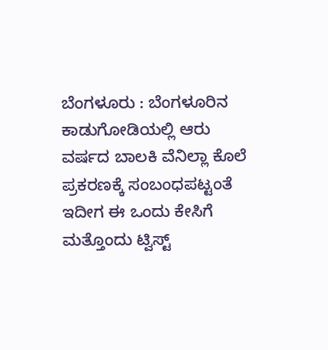ಬೆಂಗಳೂರು : ಬೆಂಗಳೂರಿನ ಕಾಡುಗೋಡಿಯಲ್ಲಿ ಆರು ವರ್ಷದ ಬಾಲಕಿ ವೆನಿಲ್ಲಾ ಕೊಲೆ ಪ್ರಕರಣಕ್ಕೆ ಸಂಬಂಧಪಟ್ಟಂತೆ ಇದೀಗ ಈ ಒಂದು ಕೇಸಿಗೆ ಮತ್ತೊಂದು ಟ್ವಿಸ್ಟ್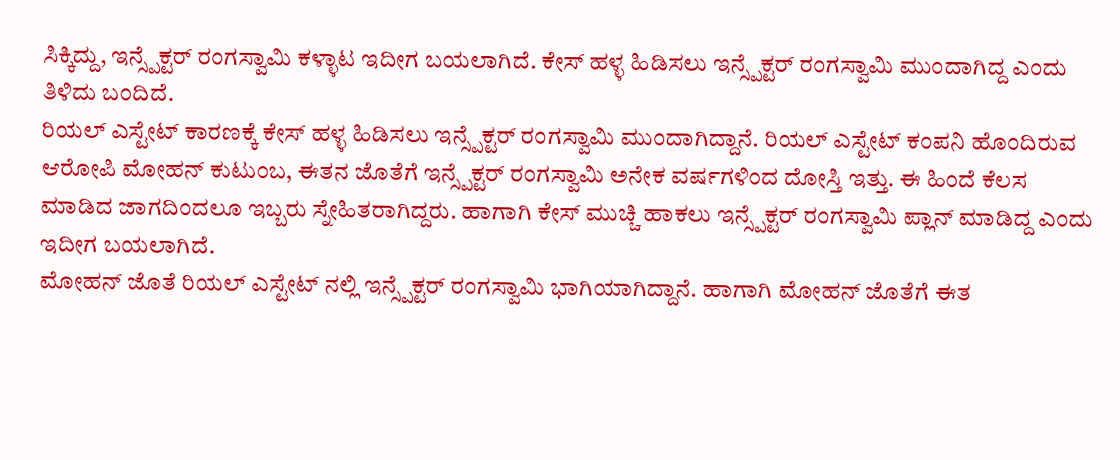ಸಿಕ್ಕಿದ್ದು, ಇನ್ಸ್ಪೆಕ್ಟರ್ ರಂಗಸ್ವಾಮಿ ಕಳ್ಳಾಟ ಇದೀಗ ಬಯಲಾಗಿದೆ. ಕೇಸ್ ಹಳ್ಳ ಹಿಡಿಸಲು ಇನ್ಸ್ಪೆಕ್ಟರ್ ರಂಗಸ್ವಾಮಿ ಮುಂದಾಗಿದ್ದ ಎಂದು ತಿಳಿದು ಬಂದಿದೆ.
ರಿಯಲ್ ಎಸ್ಟೇಟ್ ಕಾರಣಕ್ಕೆ ಕೇಸ್ ಹಳ್ಳ ಹಿಡಿಸಲು ಇನ್ಸ್ಪೆಕ್ಟರ್ ರಂಗಸ್ವಾಮಿ ಮುಂದಾಗಿದ್ದಾನೆ. ರಿಯಲ್ ಎಸ್ಟೇಟ್ ಕಂಪನಿ ಹೊಂದಿರುವ ಆರೋಪಿ ಮೋಹನ್ ಕುಟುಂಬ, ಈತನ ಜೊತೆಗೆ ಇನ್ಸ್ಪೆಕ್ಟರ್ ರಂಗಸ್ವಾಮಿ ಅನೇಕ ವರ್ಷಗಳಿಂದ ದೋಸ್ತಿ ಇತ್ತು. ಈ ಹಿಂದೆ ಕೆಲಸ ಮಾಡಿದ ಜಾಗದಿಂದಲೂ ಇಬ್ಬರು ಸ್ನೇಹಿತರಾಗಿದ್ದರು. ಹಾಗಾಗಿ ಕೇಸ್ ಮುಚ್ಚಿ ಹಾಕಲು ಇನ್ಸ್ಪೆಕ್ಟರ್ ರಂಗಸ್ವಾಮಿ ಪ್ಲಾನ್ ಮಾಡಿದ್ದ ಎಂದು ಇದೀಗ ಬಯಲಾಗಿದೆ.
ಮೋಹನ್ ಜೊತೆ ರಿಯಲ್ ಎಸ್ಟೇಟ್ ನಲ್ಲಿ ಇನ್ಸ್ಪೆಕ್ಟರ್ ರಂಗಸ್ವಾಮಿ ಭಾಗಿಯಾಗಿದ್ದಾನೆ. ಹಾಗಾಗಿ ಮೋಹನ್ ಜೊತೆಗೆ ಈತ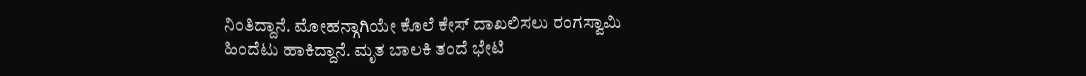ನಿಂತಿದ್ದಾನೆ. ಮೋಹನ್ಗಾಗಿಯೇ ಕೊಲೆ ಕೇಸ್ ದಾಖಲಿಸಲು ರಂಗಸ್ವಾಮಿ ಹಿಂದೆಟು ಹಾಕಿದ್ದಾನೆ. ಮೃತ ಬಾಲಕಿ ತಂದೆ ಭೇಟಿ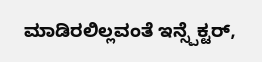ಮಾಡಿರಲಿಲ್ಲವಂತೆ ಇನ್ಸ್ಪೆಕ್ಟರ್,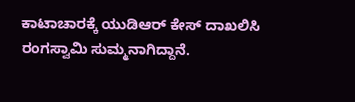ಕಾಟಾಚಾರಕ್ಕೆ ಯುಡಿಆರ್ ಕೇಸ್ ದಾಖಲಿಸಿ ರಂಗಸ್ವಾಮಿ ಸುಮ್ಮನಾಗಿದ್ದಾನೆ.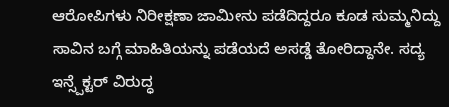ಆರೋಪಿಗಳು ನಿರೀಕ್ಷಣಾ ಜಾಮೀನು ಪಡೆದಿದ್ದರೂ ಕೂಡ ಸುಮ್ಮನಿದ್ದು ಸಾವಿನ ಬಗ್ಗೆ ಮಾಹಿತಿಯನ್ನು ಪಡೆಯದೆ ಅಸಡ್ಡೆ ತೋರಿದ್ದಾನೇ. ಸದ್ಯ ಇನ್ಸ್ಪೆಕ್ಟರ್ ವಿರುದ್ಧ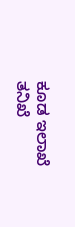ಕೂಡ ಇಲಾಖೆ ತನಿಖೆ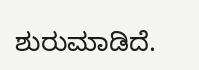ಶುರುಮಾಡಿದೆ.